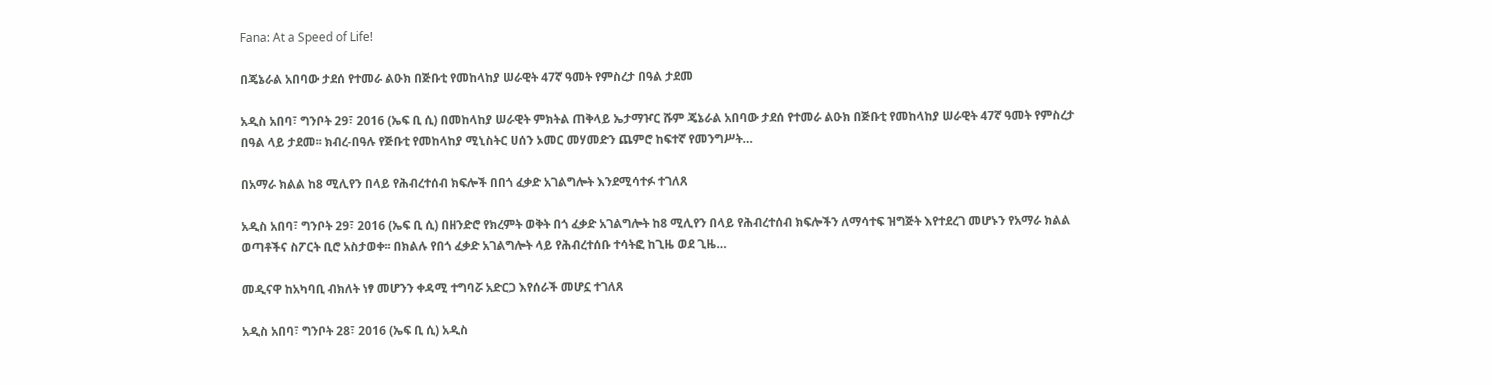Fana: At a Speed of Life!

በጄኔራል አበባው ታደሰ የተመራ ልዑክ በጅቡቲ የመከላከያ ሠራዊት 47ኛ ዓመት የምስረታ በዓል ታደመ

አዲስ አበባ፣ ግንቦት 29፣ 2016 (ኤፍ ቢ ሲ) በመከላከያ ሠራዊት ምክትል ጠቅላይ ኤታማዦር ሹም ጄኔራል አበባው ታደሰ የተመራ ልዑክ በጅቡቲ የመከላከያ ሠራዊት 47ኛ ዓመት የምስረታ በዓል ላይ ታደመ፡፡ ክብረ-በዓሉ የጅቡቲ የመከላከያ ሚኒስትር ሀሰን ኦመር መሃመድን ጨምሮ ከፍተኛ የመንግሥት…

በአማራ ክልል ከ8 ሚሊየን በላይ የሕብረተሰብ ክፍሎች በበጎ ፈቃድ አገልግሎት እንደሚሳተፉ ተገለጸ

አዲስ አበባ፣ ግንቦት 29፣ 2016 (ኤፍ ቢ ሲ) በዘንድሮ የክረምት ወቅት በጎ ፈቃድ አገልግሎት ከ8 ሚሊየን በላይ የሕብረተሰብ ክፍሎችን ለማሳተፍ ዝግጅት እየተደረገ መሆኑን የአማራ ክልል ወጣቶችና ስፖርት ቢሮ አስታወቀ፡፡ በክልሉ የበጎ ፈቃድ አገልግሎት ላይ የሕብረተሰቡ ተሳትፎ ከጊዜ ወደ ጊዜ…

መዲናዋ ከአካባቢ ብክለት ነፃ መሆንን ቀዳሚ ተግባሯ አድርጋ እየሰራች መሆኗ ተገለጸ

አዲስ አበባ፣ ግንቦት 28፣ 2016 (ኤፍ ቢ ሲ) አዲስ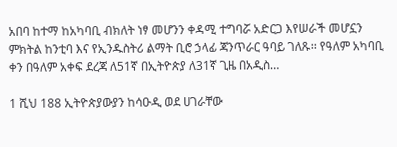አበባ ከተማ ከአካባቢ ብክለት ነፃ መሆንን ቀዳሚ ተግባሯ አድርጋ እየሠራች መሆኗን ምክትል ከንቲባ እና የኢንዱስትሪ ልማት ቢሮ ኃላፊ ጃንጥራር ዓባይ ገለጹ፡፡ የዓለም አካባቢ ቀን በዓለም አቀፍ ደረጃ ለ51ኛ በኢትዮጵያ ለ31ኛ ጊዜ በአዲስ…

1 ሺህ 188 ኢትዮጵያውያን ከሳዑዲ ወደ ሀገራቸው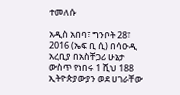ተመለሱ

አዲስ አበባ፣ ግንቦት 28፣ 2016 (ኤፍ ቢ ሲ) በሳዑዲ አረቢያ በአስቸጋሪ ሁኔታ ውስጥ የነበሩ 1 ሺህ 188 ኢትዮጵያውያን ወደ ሀገራቸው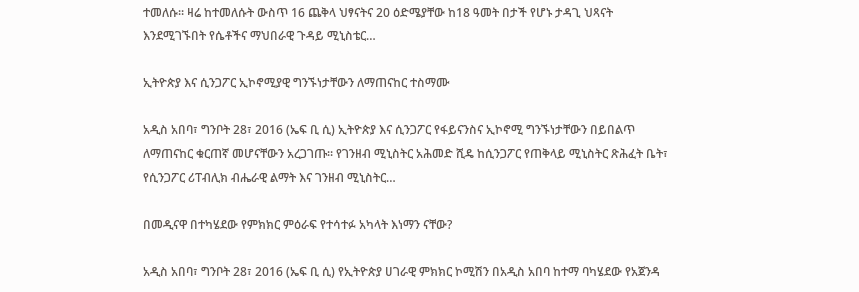ተመለሱ። ዛሬ ከተመለሱት ውስጥ 16 ጨቅላ ህፃናትና 20 ዕድሜያቸው ከ18 ዓመት በታች የሆኑ ታዳጊ ህጻናት እንደሚገኙበት የሴቶችና ማህበራዊ ጉዳይ ሚኒስቴር…

ኢትዮጵያ እና ሲንጋፖር ኢኮኖሚያዊ ግንኙነታቸውን ለማጠናከር ተስማሙ

አዲስ አበባ፣ ግንቦት 28፣ 2016 (ኤፍ ቢ ሲ) ኢትዮጵያ እና ሲንጋፖር የፋይናንስና ኢኮኖሚ ግንኙነታቸውን በይበልጥ ለማጠናከር ቁርጠኛ መሆናቸውን አረጋገጡ፡፡ የገንዘብ ሚኒስትር አሕመድ ሺዴ ከሲንጋፖር የጠቅላይ ሚኒስትር ጽሕፈት ቤት፣ የሲንጋፖር ሪፐብሊክ ብሔራዊ ልማት እና ገንዘብ ሚኒስትር…

በመዲናዋ በተካሄደው የምክክር ምዕራፍ የተሳተፉ አካላት እነማን ናቸው?

አዲስ አበባ፣ ግንቦት 28፣ 2016 (ኤፍ ቢ ሲ) የኢትዮጵያ ሀገራዊ ምክክር ኮሚሽን በአዲስ አበባ ከተማ ባካሄደው የአጀንዳ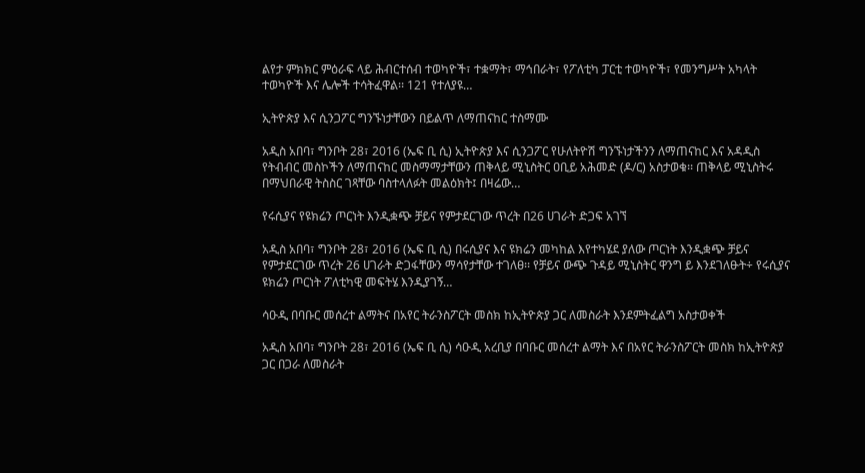ልየታ ምክክር ምዕራፍ ላይ ሕብርተሰብ ተወካዮች፣ ተቋማት፣ ማኅበራት፣ የፖለቲካ ፓርቲ ተወካዮች፣ የመንግሥት አካላት ተወካዮች እና ሌሎች ተሳትፈዋል፡፡ 121 የተለያዩ…

ኢትዮጵያ እና ሲንጋፖር ግንኙነታቸውን በይልጥ ለማጠናከር ተስማሙ

አዲስ አበባ፣ ግንቦት 28፣ 2016 (ኤፍ ቢ ሲ) ኢትዮጵያ እና ሲንጋፖር የሁለትዮሽ ግንኙነታችንን ለማጠናከር እና አዳዲስ የትብብር መስኮችን ለማጠናከር መስማማታቸውን ጠቅላይ ሚኒስትር ዐቢይ አሕመድ (ዶ/ር) አስታወቁ፡፡ ጠቅላይ ሚኒስትሩ በማህበራዊ ትስስር ገጻቸው ባስተላለፉት መልዕክት፤ በዛሬው…

የሩሲያና የዩክሬን ጦርነት እንዲቋጭ ቻይና የምታደርገው ጥረት በ26 ሀገራት ድጋፍ አገኘ

አዲስ አበባ፣ ግንቦት 28፣ 2016 (ኤፍ ቢ ሲ) በሩሲያና እና ዩክሬን መካከል እየተካሄደ ያለው ጦርነት እንዲቋጭ ቻይና የምታደርገው ጥረት 26 ሀገራት ድጋፋቸውን ማሳየታቸው ተገለፀ፡፡ የቻይና ውጭ ጉዳይ ሚኒስትር ዋንግ ይ እንደገለፁት÷ የሩሲያና ዩክሬን ጦርነት ፖለቲካዊ መፍትሄ እንዲያገኝ…

ሳዑዲ በባቡር መሰረተ ልማትና በአየር ትራንስፖርት መስክ ከኢትዮጵያ ጋር ለመስራት እንደምትፈልግ አስታወቀች

አዲስ አበባ፣ ግንቦት 28፣ 2016 (ኤፍ ቢ ሲ) ሳዑዲ አረቢያ በባቡር መሰረተ ልማት እና በአየር ትራንስፖርት መስክ ከኢትዮጵያ ጋር በጋራ ለመስራት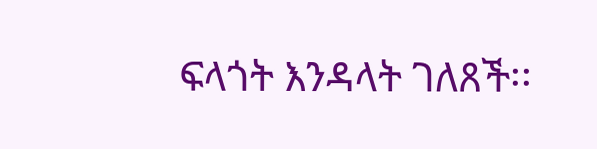ፍላጎት እንዳላት ገለጸች፡፡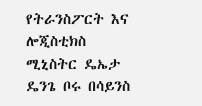የትራንስፖርት እና ሎጂስቲክስ ሚኒስትር ዴኤታ ዴንጌ ቦሩ በሳይንስ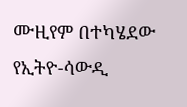ሙዚየም በተካሄደው የኢትዮ-ሳውዲ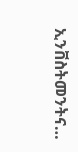ኢንቨስትመንትና…